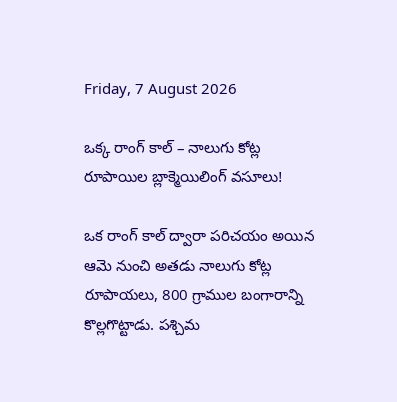Friday, 7 August 2026

ఒక్క రాంగ్ కాల్ – నాలుగు కోట్ల రూపాయిల బ్లాక్మెయిలింగ్ వసూలు!

ఒక రాంగ్ కాల్ ద్వారా పరిచయం అయిన ఆమె నుంచి అతడు నాలుగు కోట్ల రూపాయలు, 800 గ్రాముల బంగారాన్ని కొల్లగొట్టాడు. పశ్చిమ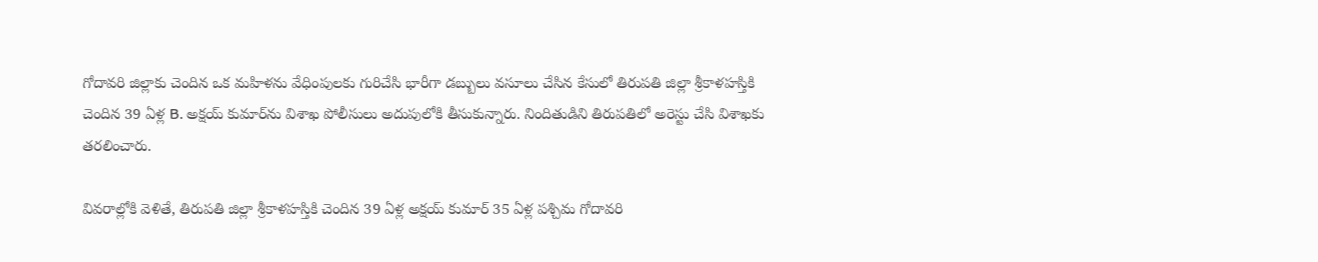గోదావరి జిల్లాకు చెందిన ఒక మహిళను వేధింపులకు గురిచేసి భారీగా డబ్బులు వసూలు చేసిన కేసులో తిరుపతి జిల్లా శ్రీకాళహస్తికి చెందిన 39 ఏళ్ల B. అక్షయ్ కుమార్‌ను విశాఖ పోలీసులు అదుపులోకి తీసుకున్నారు. నిందితుడిని తిరుపతిలో అరెస్టు చేసి విశాఖకు తరలించారు.

వివరాల్లోకి వెళితే, తిరుపతి జిల్లా శ్రీకాళహస్తికి చెందిన 39 ఏళ్ల అక్షయ్ కుమార్ 35 ఏళ్ల పశ్చిమ గోదావరి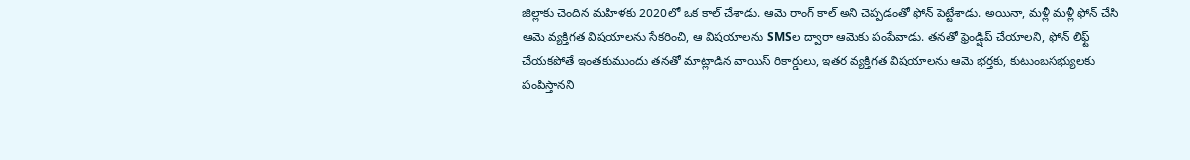జిల్లాకు చెందిన మహిళకు 2020లో ఒక కాల్ చేశాడు. ఆమె రాంగ్ కాల్ అని చెప్పడంతో ఫోన్ పెట్టేశాడు. అయినా, మళ్లీ మళ్లీ ఫోన్ చేసి ఆమె వ్యక్తిగత విషయాలను సేకరించి, ఆ విషయాలను SMSల ద్వారా ఆమెకు పంపేవాడు. తనతో ఫ్రెండ్షిప్ చేయాలని, ఫోన్ లిఫ్ట్ చేయకపోతే ఇంతకుముందు తనతో మాట్లాడిన వాయిస్ రికార్డులు, ఇతర వ్యక్తిగత విషయాలను ఆమె భర్తకు, కుటుంబసభ్యులకు పంపిస్తానని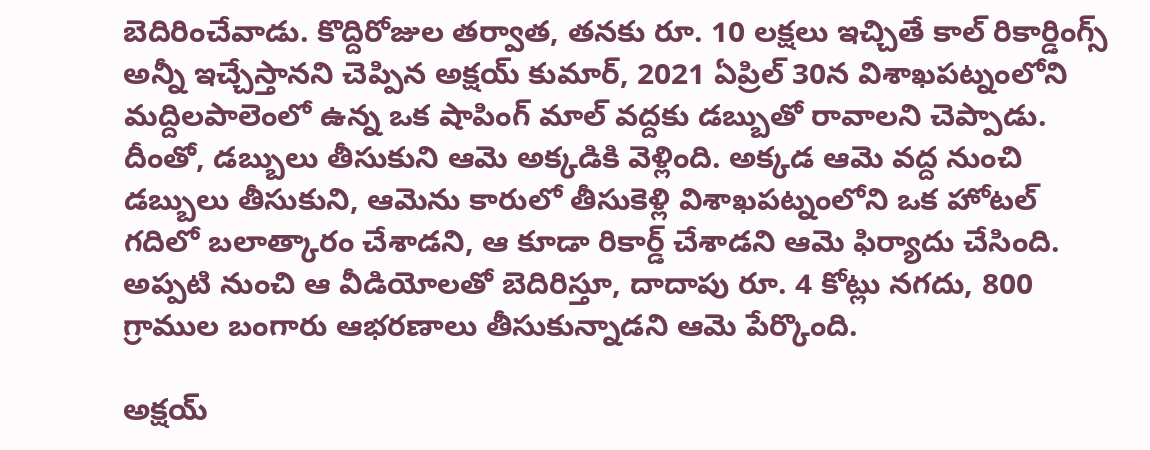బెదిరించేవాడు. కొద్దిరోజుల తర్వాత, తనకు రూ. 10 లక్షలు ఇచ్చితే కాల్ రికార్డింగ్స్ అన్నీ ఇచ్చేస్తానని చెప్పిన అక్షయ్ కుమార్, 2021 ఏప్రిల్ 30న విశాఖపట్నంలోని మద్దిలపాలెంలో ఉన్న ఒక షాపింగ్ మాల్ వద్దకు డబ్బుతో రావాలని చెప్పాడు. దీంతో, డబ్బులు తీసుకుని ఆమె అక్కడికి వెళ్లింది. అక్కడ ఆమె వద్ద నుంచి డబ్బులు తీసుకుని, ఆమెను కారులో తీసుకెళ్లి విశాఖపట్నంలోని ఒక హోటల్ గదిలో బలాత్కారం చేశాడని, ఆ కూడా రికార్డ్ చేశాడని ఆమె ఫిర్యాదు చేసింది. అప్పటి నుంచి ఆ వీడియోలతో బెదిరిస్తూ, దాదాపు రూ. 4 కోట్లు నగదు, 800 గ్రాముల బంగారు ఆభరణాలు తీసుకున్నాడని ఆమె పేర్కొంది.

అక్షయ్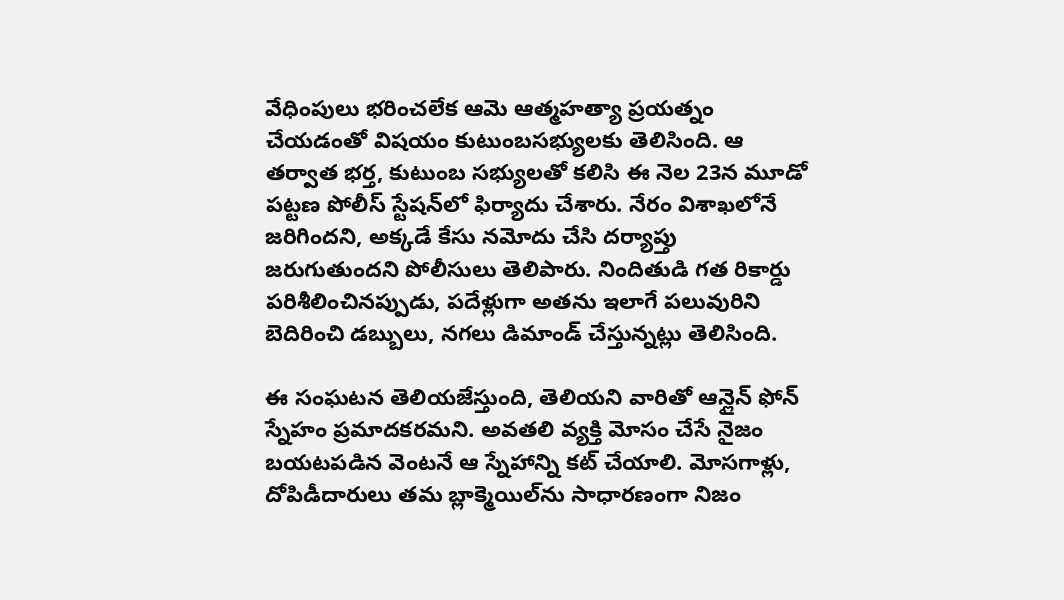వేధింపులు భరించలేక ఆమె ఆత్మహత్యా ప్రయత్నం చేయడంతో విషయం కుటుంబసభ్యులకు తెలిసింది. ఆ తర్వాత భర్త, కుటుంబ సభ్యులతో కలిసి ఈ నెల 23న మూడో పట్టణ పోలీస్ స్టేషన్‌లో ఫిర్యాదు చేశారు. నేరం విశాఖలోనే జరిగిందని, అక్కడే కేసు నమోదు చేసి దర్యాప్తు జరుగుతుందని పోలీసులు తెలిపారు. నిందితుడి గత రికార్డు పరిశీలించినప్పుడు, పదేళ్లుగా అతను ఇలాగే పలువురిని బెదిరించి డబ్బులు, నగలు డిమాండ్ చేస్తున్నట్లు తెలిసింది.

ఈ సంఘటన తెలియజేస్తుంది, తెలియని వారితో ఆన్లైన్ ఫోన్ స్నేహం ప్రమాదకరమని. అవతలి వ్యక్తి మోసం చేసే నైజం బయటపడిన వెంటనే ఆ స్నేహాన్ని కట్ చేయాలి. మోసగాళ్లు, దోపిడీదారులు తమ బ్లాక్మెయిల్‌ను సాధారణంగా నిజం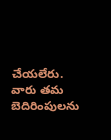చేయలేరు. వారు తమ బెదిరింపులను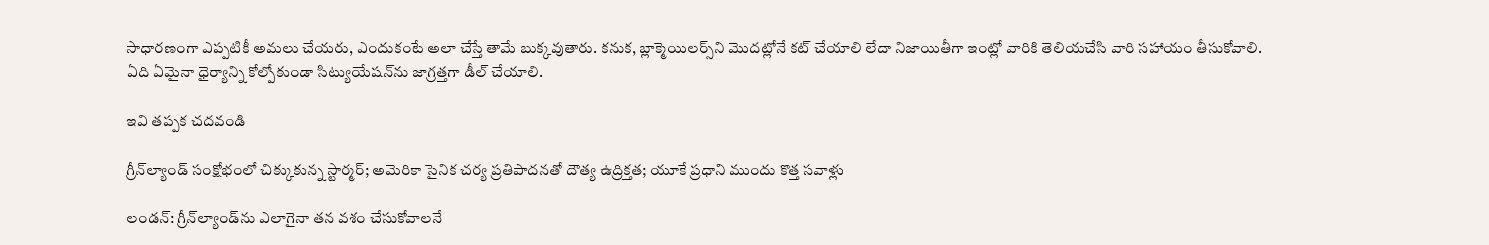సాధారణంగా ఎప్పటికీ అమలు చేయరు, ఎందుకంటే అలా చేస్తే తామే బుక్కవుతారు. కనుక, బ్లాక్మెయిలర్స్‌ని మొదట్లోనే కట్ చేయాలి లేదా నిజాయితీగా ఇంట్లో వారికి తెలియచేసి వారి సహాయం తీసుకోవాలి. ఏది ఏమైనా ధైర్యాన్ని కోల్పోకుండా సిట్యుయేషన్‌ను జాగ్రత్తగా డీల్ చేయాలి.

ఇవి తప్పక చదవండి

గ్రీన్‌ల్యాండ్ సంక్షోభంలో చిక్కుకున్న స్టార్మర్; అమెరికా సైనిక చర్య ప్రతిపాదనతో దౌత్య ఉద్రిక్తత; యూకే ప్రధాని ముందు కొత్త సవాళ్లు

లండన్: గ్రీన్‌ల్యాండ్‌ను ఎలాగైనా తన వశం చేసుకోవాలనే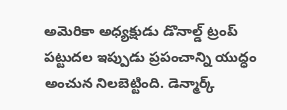అమెరికా అధ్యక్షుడు డొనాల్డ్ ట్రంప్ పట్టుదల ఇప్పుడు ప్రపంచాన్ని యుద్ధం అంచున నిలబెట్టింది. డెన్మార్క్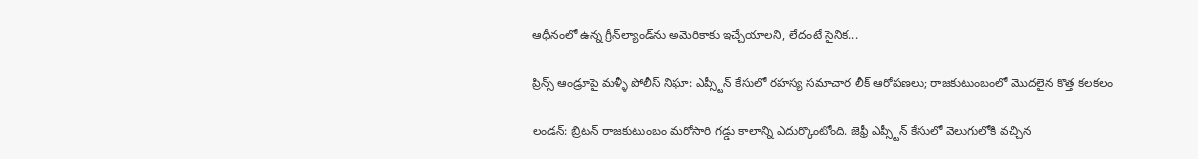ఆధీనంలో ఉన్న గ్రీన్‌ల్యాండ్‌ను అమెరికాకు ఇచ్చేయాలని, లేదంటే సైనిక...

ప్రిన్స్ ఆండ్రూపై మళ్ళీ పోలీస్ నిఘా: ఎప్స్టీన్ కేసులో రహస్య సమాచార లీక్ ఆరోపణలు; రాజకుటుంబంలో మొదలైన కొత్త కలకలం

లండన్: బ్రిటన్ రాజకుటుంబం మరోసారి గడ్డు కాలాన్ని ఎదుర్కొంటోంది. జెఫ్రీ ఎప్స్టీన్ కేసులో వెలుగులోకి వచ్చిన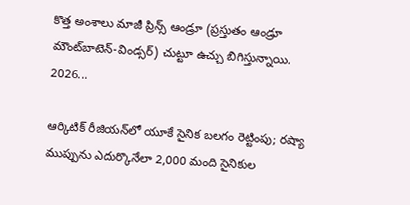కొత్త అంశాలు మాజీ ప్రిన్స్ ఆండ్రూ (ప్రస్తుతం ఆండ్రూ మౌంట్‌బాటెన్-విండ్సర్) చుట్టూ ఉచ్చు బిగిస్తున్నాయి. 2026...

ఆర్కిటిక్ రీజియన్‌లో యూకే సైనిక బలగం రెట్టింపు; రష్యా ముప్పును ఎదుర్కొనేలా 2,000 మంది సైనికుల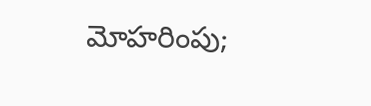మోహరింపు;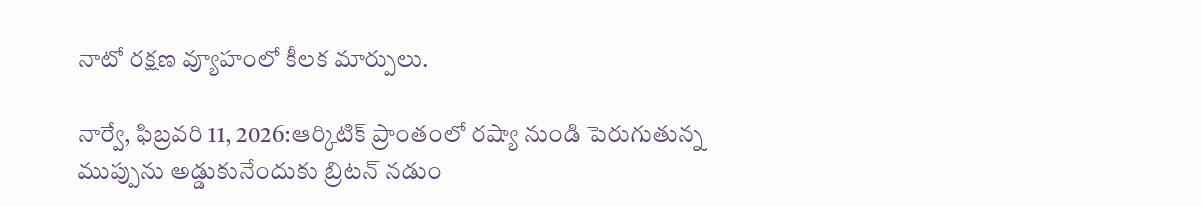నాటో రక్షణ వ్యూహంలో కీలక మార్పులు.

నార్వే, ఫిబ్రవరి 11, 2026:ఆర్కిటిక్ ప్రాంతంలో రష్యా నుండి పెరుగుతున్న ముప్పును అడ్డుకునేందుకు బ్రిటన్ నడుం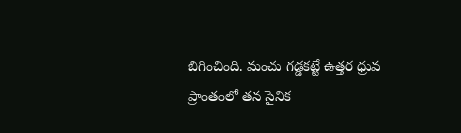బిగించింది. మంచు గడ్డకట్టే ఉత్తర ధ్రువ ప్రాంతంలో తన సైనిక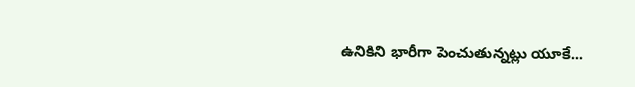ఉనికిని భారీగా పెంచుతున్నట్లు యూకే...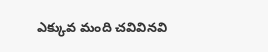ఎక్కువ మంది చవివినవి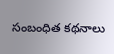సంబంధిత కథనాలు